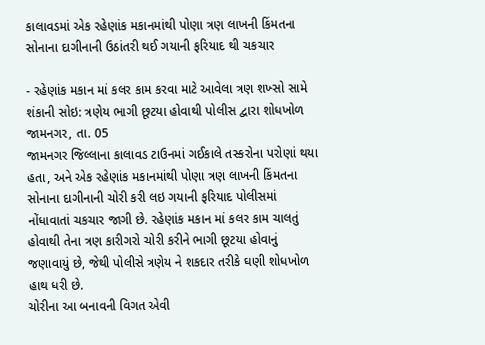કાલાવડમાં એક રહેણાંક મકાનમાંથી પોણા ત્રણ લાખની કિંમતના સોનાના દાગીનાની ઉઠાંતરી થઈ ગયાની ફરિયાદ થી ચકચાર

- રહેણાંક મકાન માં કલર કામ કરવા માટે આવેલા ત્રણ શખ્સો સામે શંકાની સોઇ: ત્રણેય ભાગી છૂટયા હોવાથી પોલીસ દ્વારા શોધખોળ
જામનગર, તા. 05
જામનગર જિલ્લાના કાલાવડ ટાઉનમાં ગઈકાલે તસ્કરોના પરોણાં થયા હતા, અને એક રહેણાંક મકાનમાંથી પોણા ત્રણ લાખની કિંમતના સોનાના દાગીનાની ચોરી કરી લઇ ગયાની ફરિયાદ પોલીસમાં નોંધાવાતાં ચકચાર જાગી છે. રહેણાંક મકાન માં કલર કામ ચાલતું હોવાથી તેના ત્રણ કારીગરો ચોરી કરીને ભાગી છૂટયા હોવાનું જણાવાયું છે, જેથી પોલીસે ત્રણેય ને શકદાર તરીકે ઘણી શોધખોળ હાથ ધરી છે.
ચોરીના આ બનાવની વિગત એવી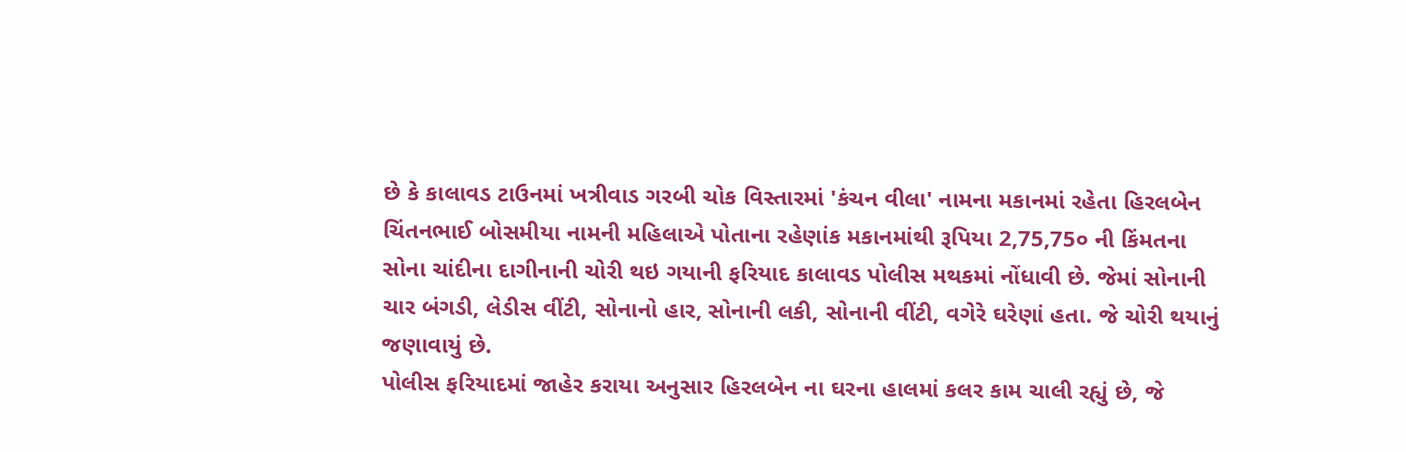છે કે કાલાવડ ટાઉનમાં ખત્રીવાડ ગરબી ચોક વિસ્તારમાં 'કંચન વીલા' નામના મકાનમાં રહેતા હિરલબેન ચિંતનભાઈ બોસમીયા નામની મહિલાએ પોતાના રહેણાંક મકાનમાંથી રૂપિયા 2,75,75૦ ની કિંમતના સોના ચાંદીના દાગીનાની ચોરી થઇ ગયાની ફરિયાદ કાલાવડ પોલીસ મથકમાં નોંધાવી છે. જેમાં સોનાની ચાર બંગડી, લેડીસ વીંટી, સોનાનો હાર, સોનાની લકી, સોનાની વીંટી, વગેરે ઘરેણાં હતા. જે ચોરી થયાનું જણાવાયું છે.
પોલીસ ફરિયાદમાં જાહેર કરાયા અનુસાર હિરલબેન ના ઘરના હાલમાં કલર કામ ચાલી રહ્યું છે, જે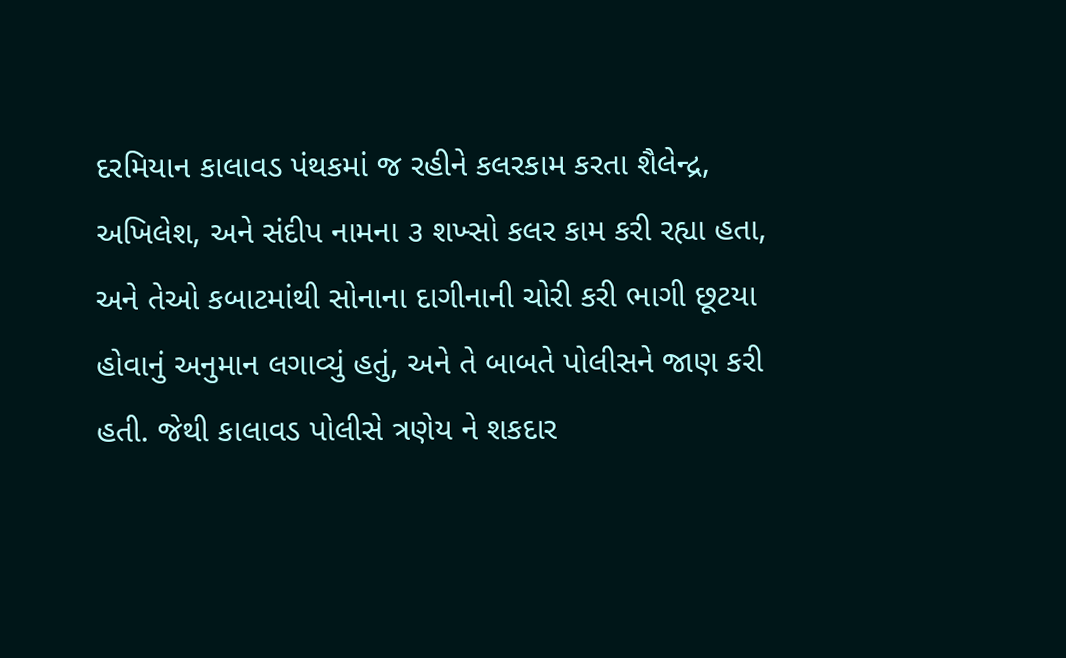દરમિયાન કાલાવડ પંથકમાં જ રહીને કલરકામ કરતા શૈલેન્દ્ર, અખિલેશ, અને સંદીપ નામના ૩ શખ્સો કલર કામ કરી રહ્યા હતા, અને તેઓ કબાટમાંથી સોનાના દાગીનાની ચોરી કરી ભાગી છૂટયા હોવાનું અનુમાન લગાવ્યું હતું, અને તે બાબતે પોલીસને જાણ કરી હતી. જેથી કાલાવડ પોલીસે ત્રણેય ને શકદાર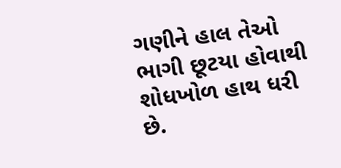ગણીને હાલ તેઓ ભાગી છૂટયા હોવાથી શોધખોળ હાથ ધરી છે.